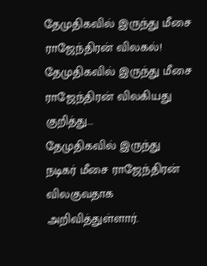தேமுதிகவில் இருந்து மீசை ராஜேந்திரன் விலகல்!
தேமுதிகவில் இருந்து மீசை ராஜேந்திரன் விலகியது குறித்து...
தேமுதிகவில் இருந்து நடிகர் மீசை ராஜேந்திரன் விலகுவதாக அறிவித்துள்ளார்.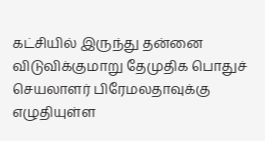கட்சியில் இருந்து தன்னை விடுவிக்குமாறு தேமுதிக பொதுச் செயலாளர் பிரேமலதாவுக்கு எழுதியுள்ள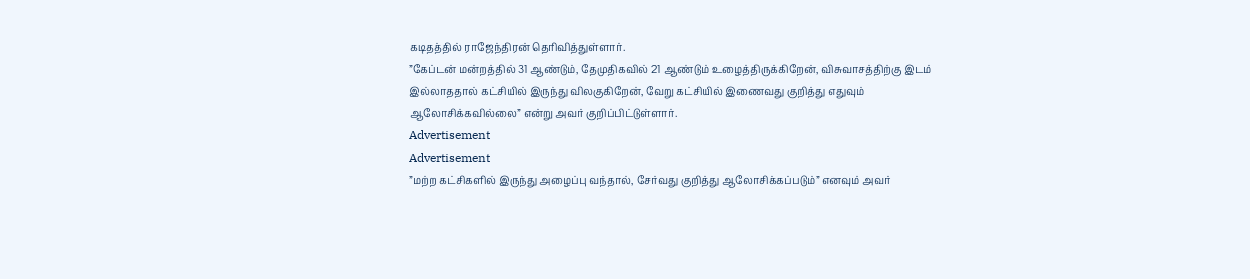கடிதத்தில் ராஜேந்திரன் தெரிவித்துள்ளார்.
”கேப்டன் மன்றத்தில் 31 ஆண்டும், தேமுதிகவில் 21 ஆண்டும் உழைத்திருக்கிறேன், விசுவாசத்திற்கு இடம் இல்லாததால் கட்சியில் இருந்து விலகுகிறேன், வேறு கட்சியில் இணைவது குறித்து எதுவும் ஆலோசிக்கவில்லை” என்று அவர் குறிப்பிட்டுள்ளார்.
Advertisement
Advertisement
”மற்ற கட்சிகளில் இருந்து அழைப்பு வந்தால், சேர்வது குறித்து ஆலோசிக்கப்படும்” எனவும் அவர்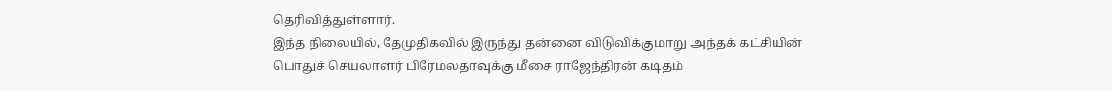தெரிவித்துள்ளார்.
இந்த நிலையில், தேமுதிகவில் இருந்து தன்னை விடுவிக்குமாறு அந்தக் கட்சியின் பொதுச் செயலாளர் பிரேமலதாவுக்கு மீசை ராஜேந்திரன் கடிதம்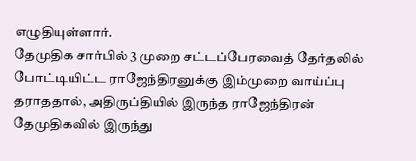எழுதியுள்ளார்.
தேமுதிக சார்பில் 3 முறை சட்டப்பேரவைத் தேர்தலில் போட்டியிட்ட ராஜேந்திரனுக்கு இம்முறை வாய்ப்பு தராததால், அதிருப்தியில் இருந்த ராஜேந்திரன் தேமுதிகவில் இருந்து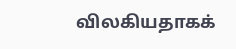விலகியதாகக்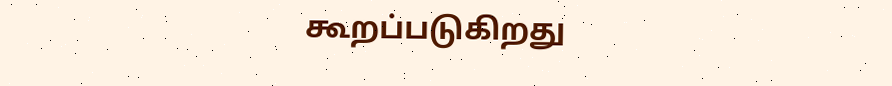கூறப்படுகிறது